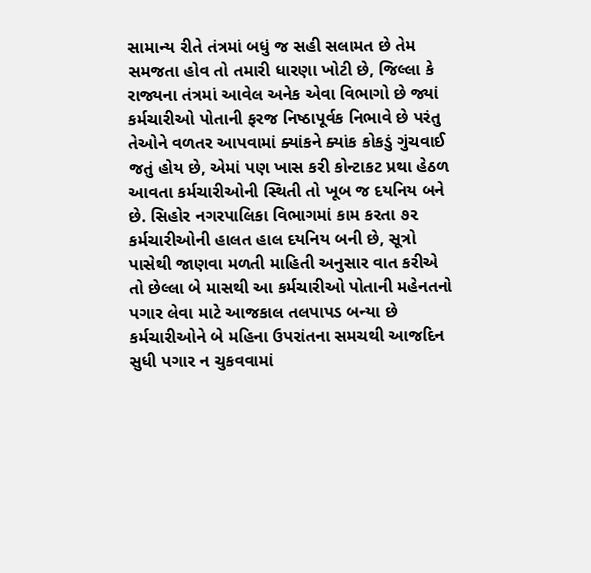સામાન્ય રીતે તંત્રમાં બધું જ સહી સલામત છે તેમ સમજતા હોવ તો તમારી ધારણા ખોટી છે, જિલ્લા કે રાજ્યના તંત્રમાં આવેલ અનેક એવા વિભાગો છે જ્યાં કર્મચારીઓ પોતાની ફરજ નિષ્ઠાપૂર્વક નિભાવે છે પરંતુ તેઓને વળતર આપવામાં ક્યાંકને ક્યાંક કોકડું ગુંચવાઈ જતું હોય છે, એમાં પણ ખાસ કરી કોન્ટાકટ પ્રથા હેઠળ આવતા કર્મચારીઓની સ્થિતી તો ખૂબ જ દયનિય બને છે. સિહોર નગરપાલિકા વિભાગમાં કામ કરતા ૭૨ કર્મચારીઓની હાલત હાલ દયનિય બની છે, સૂત્રો પાસેથી જાણવા મળતી માહિતી અનુસાર વાત કરીએ તો છેલ્લા બે માસથી આ કર્મચારીઓ પોતાની મહેનતનો પગાર લેવા માટે આજકાલ તલપાપડ બન્યા છે કર્મચારીઓને બે મહિના ઉપરાંતના સમચથી આજદિન સુધી પગાર ન ચુકવવામાં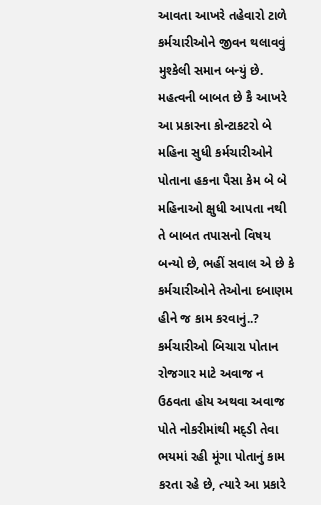આવતા આખરે તહેવારો ટાળે કર્મચારીઓને જીવન થલાવવું મુશ્કેલી સમાન બન્યું છે. મહત્વની બાબત છે કૈ આખરે આ પ્રકારના કોન્ટાકટરો બે મહિના સુધી કર્મચારીઓને પોતાના હકના પૈસા કેમ બે બે મહિનાઓ ક્ષુધી આપતા નથી તે બાબત તપાસનો વિષય બન્યો છે, ભહીં સવાલ એ છે કે કર્મચારીઓને તેઓના દબાણમ હીને જ કામ કરવાનું..? કર્મચારીઓ બિચારા પોતાન રોજગાર માટે અવાજ ન ઉઠવતા હોય અથવા અવાજ પોતે નોકરીમાંથી મદ્ડી તેવા ભયમાં રહી મૂંગા પોતાનું કામ કરતા રહે છે, ત્યારે આ પ્રકારે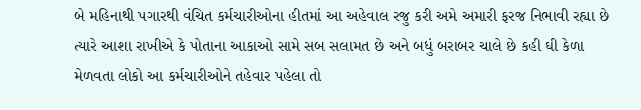બે મહિનાથી પગારથી વંચિત કર્મચારીઓના હીતમાં આ અહેવાલ રજુ કરી અમે અમારી ફરજ નિભાવી રહ્યા છે ત્યારે આશા રાખીએ કે પોતાના આકાઓ સામે સબ સલામત છે અને બધું બરાબર ચાલે છે કહી ઘી કેળા મેળવતા લોકો આ કર્મચારીઓને તહેવાર પહેલા તો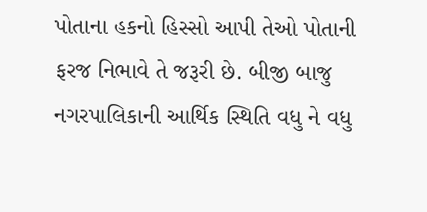પોતાના હકનો હિસ્સો આપી તેઓ પોતાની ફરજ નિભાવે તે જરૂરી છે. બીજી બાજુ નગરપાલિકાની આર્થિક સ્થિતિ વધુ ને વધુ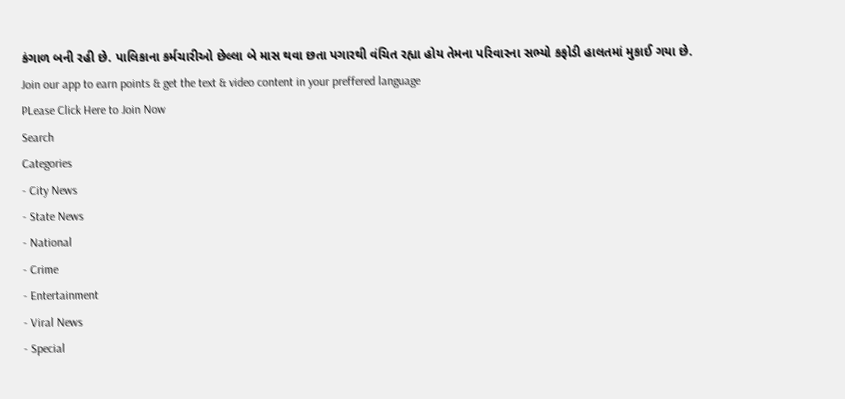કંગાળ બની રહી છે. પાલિકાના કર્મચારીઓ છેલ્લા બે માસ થવા છતા પગારથી વંચિત રહ્યા હોય તેમના પરિવારના સભ્યો કફોડી હાલતમાં મુકાઈ ગયા છે.
Join our app to earn points & get the text & video content in your preffered language
PLease Click Here to Join Now
Search
Categories
- City News
- State News
- National
- Crime
- Entertainment
- Viral News
- Special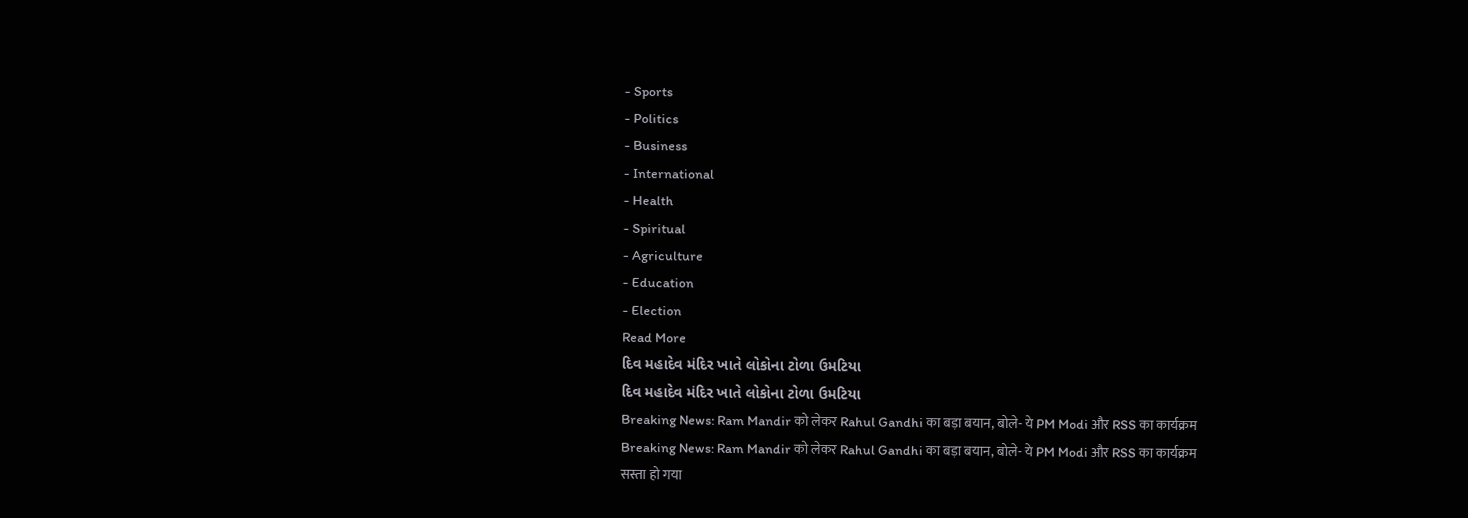- Sports
- Politics
- Business
- International
- Health
- Spiritual
- Agriculture
- Education
- Election
Read More
દિવ મહાદેવ મંદિર ખાતે લોકોના ટોળા ઉમટિયા
દિવ મહાદેવ મંદિર ખાતે લોકોના ટોળા ઉમટિયા
Breaking News: Ram Mandir को लेकर Rahul Gandhi का बड़ा बयान, बोले- ये PM Modi और RSS का कार्यक्रम
Breaking News: Ram Mandir को लेकर Rahul Gandhi का बड़ा बयान, बोले- ये PM Modi और RSS का कार्यक्रम
सस्ता हो गया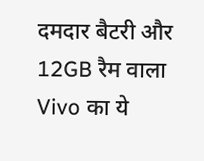दमदार बैटरी और 12GB रैम वाला Vivo का ये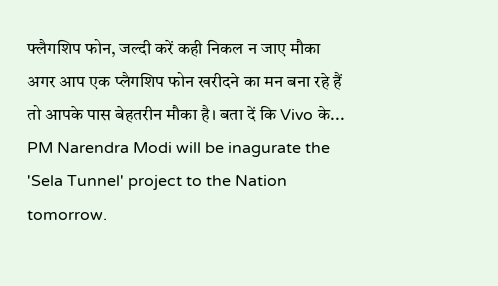फ्लैगशिप फोन, जल्दी करें कही निकल न जाए मौका
अगर आप एक प्लैगशिप फोन खरीदने का मन बना रहे हैं तो आपके पास बेहतरीन मौका है। बता दें कि Vivo के...
PM Narendra Modi will be inagurate the 'Sela Tunnel' project to the Nation tomorrow.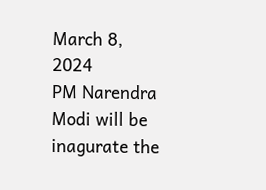March 8, 2024
PM Narendra Modi will be inagurate the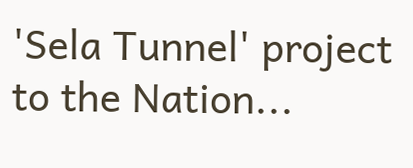'Sela Tunnel' project to the Nation...